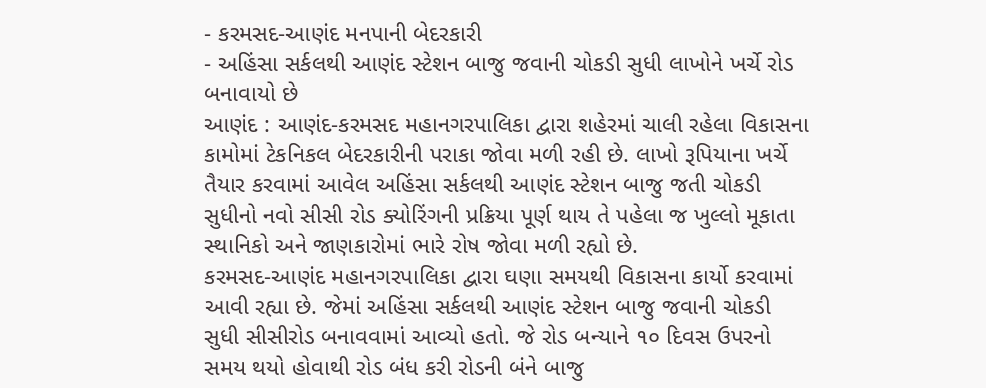- કરમસદ-આણંદ મનપાની બેદરકારી
- અહિંસા સર્કલથી આણંદ સ્ટેશન બાજુ જવાની ચોકડી સુધી લાખોને ખર્ચે રોડ બનાવાયો છે
આણંદ : આણંદ-કરમસદ મહાનગરપાલિકા દ્વારા શહેરમાં ચાલી રહેલા વિકાસના કામોમાં ટેકનિકલ બેદરકારીની પરાકા જોવા મળી રહી છે. લાખો રૂપિયાના ખર્ચે તૈયાર કરવામાં આવેલ અહિંસા સર્કલથી આણંદ સ્ટેશન બાજુ જતી ચોકડી સુધીનો નવો સીસી રોડ ક્યોરિંગની પ્રક્રિયા પૂર્ણ થાય તે પહેલા જ ખુલ્લો મૂકાતા સ્થાનિકો અને જાણકારોમાં ભારે રોષ જોવા મળી રહ્યો છે.
કરમસદ-આણંદ મહાનગરપાલિકા દ્વારા ઘણા સમયથી વિકાસના કાર્યો કરવામાં આવી રહ્યા છે. જેમાં અહિંસા સર્કલથી આણંદ સ્ટેશન બાજુ જવાની ચોકડી સુધી સીસીરોડ બનાવવામાં આવ્યો હતો. જે રોડ બન્યાને ૧૦ દિવસ ઉપરનો સમય થયો હોવાથી રોડ બંધ કરી રોડની બંને બાજુ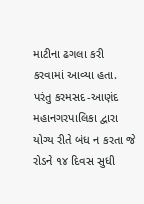માટીના ઢગલા કરી કરવામાં આવ્યા હતા. પરંતુ કરમસદ-આણંદ મહાનગરપાલિકા દ્વારા યોગ્ય રીતે બંધ ન કરતા જે રોડને ૧૪ દિવસ સુધી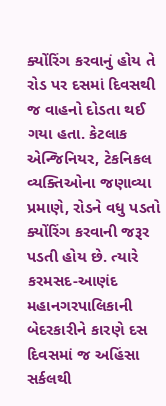ક્યોંરિંગ કરવાનું હોય તે રોડ પર દસમાં દિવસથી જ વાહનો દોડતા થઈ ગયા હતા. કેટલાક એન્જિનિયર, ટેકનિકલ વ્યક્તિઓના જણાવ્યા પ્રમાણે, રોડને વધુ પડતો ક્યોંરિંગ કરવાની જરૂર પડતી હોય છે. ત્યારે કરમસદ-આણંદ મહાનગરપાલિકાની બેદરકારીને કારણે દસ દિવસમાં જ અહિંસા સર્કલથી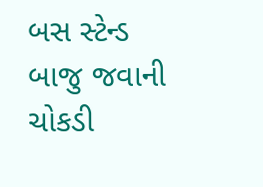બસ સ્ટેન્ડ બાજુ જવાની ચોકડી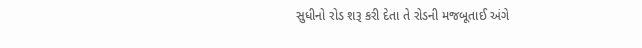સુધીનો રોડ શરૂ કરી દેતા તે રોડની મજબૂતાઈ અંગે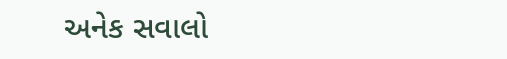અનેક સવાલો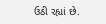ઉઠી રહ્યાં છે.